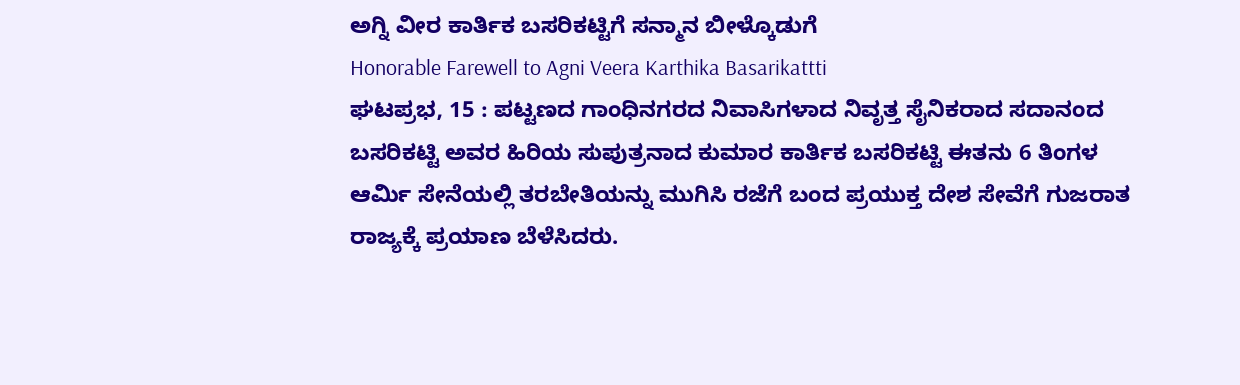ಅಗ್ನಿ ವೀರ ಕಾರ್ತಿಕ ಬಸರಿಕಟ್ಟಿಗೆ ಸನ್ಮಾನ ಬೀಳ್ಕೊಡುಗೆ
Honorable Farewell to Agni Veera Karthika Basarikattti
ಘಟಪ್ರಭ, 15 : ಪಟ್ಟಣದ ಗಾಂಧಿನಗರದ ನಿವಾಸಿಗಳಾದ ನಿವೃತ್ತ ಸೈನಿಕರಾದ ಸದಾನಂದ ಬಸರಿಕಟ್ಟಿ ಅವರ ಹಿರಿಯ ಸುಪುತ್ರನಾದ ಕುಮಾರ ಕಾರ್ತಿಕ ಬಸರಿಕಟ್ಟಿ ಈತನು 6 ತಿಂಗಳ ಆರ್ಮಿ ಸೇನೆಯಲ್ಲಿ ತರಬೇತಿಯನ್ನು ಮುಗಿಸಿ ರಜೆಗೆ ಬಂದ ಪ್ರಯುಕ್ತ ದೇಶ ಸೇವೆಗೆ ಗುಜರಾತ ರಾಜ್ಯಕ್ಕೆ ಪ್ರಯಾಣ ಬೆಳೆಸಿದರು.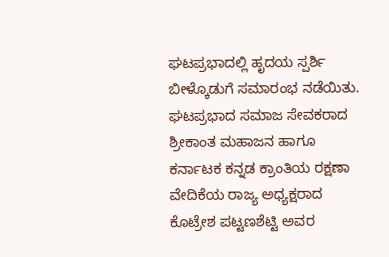ಘಟಪ್ರಭಾದಲ್ಲಿ ಹೃದಯ ಸ್ಪರ್ಶಿ ಬೀಳ್ಕೊಡುಗೆ ಸಮಾರಂಭ ನಡೆಯಿತು. ಘಟಪ್ರಭಾದ ಸಮಾಜ ಸೇವಕರಾದ ಶ್ರೀಕಾಂತ ಮಹಾಜನ ಹಾಗೂ ಕರ್ನಾಟಕ ಕನ್ನಡ ಕ್ರಾಂತಿಯ ರಕ್ಷಣಾ ವೇದಿಕೆಯ ರಾಜ್ಯ ಅಧ್ಯಕ್ಷರಾದ ಕೊಟ್ರೇಶ ಪಟ್ಟಣಶೆಟ್ಟಿ ಅವರ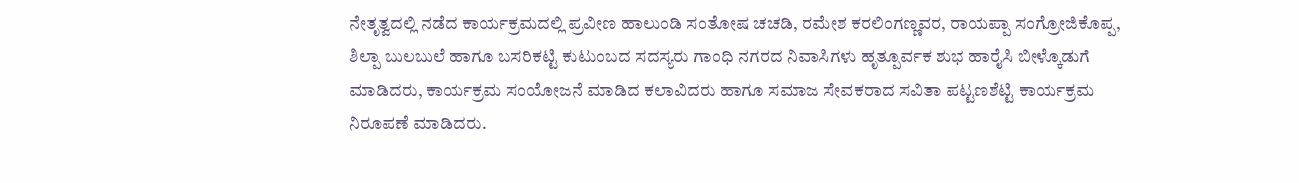ನೇತೃತ್ವದಲ್ಲಿ ನಡೆದ ಕಾರ್ಯಕ್ರಮದಲ್ಲಿ ಪ್ರವೀಣ ಹಾಲುಂಡಿ ಸಂತೋಷ ಚಚಡಿ, ರಮೇಶ ಕರಲಿಂಗಣ್ಣವರ, ರಾಯಪ್ಪಾ ಸಂಗ್ರೋಜಿಕೊಪ್ಪ, ಶಿಲ್ಪಾ ಬುಲಬುಲೆ ಹಾಗೂ ಬಸರಿಕಟ್ಟಿ ಕುಟುಂಬದ ಸದಸ್ಯರು ಗಾಂಧಿ ನಗರದ ನಿವಾಸಿಗಳು ಹೃತ್ಪೂರ್ವಕ ಶುಭ ಹಾರೈಸಿ ಬೀಳ್ಕೊಡುಗೆ ಮಾಡಿದರು, ಕಾರ್ಯಕ್ರಮ ಸಂಯೋಜನೆ ಮಾಡಿದ ಕಲಾವಿದರು ಹಾಗೂ ಸಮಾಜ ಸೇವಕರಾದ ಸವಿತಾ ಪಟ್ಟಣಶೆಟ್ಟಿ ಕಾರ್ಯಕ್ರಮ ನಿರೂಪಣೆ ಮಾಡಿದರು.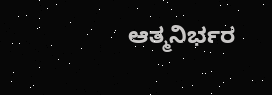ಆತ್ಮನಿರ್ಭರ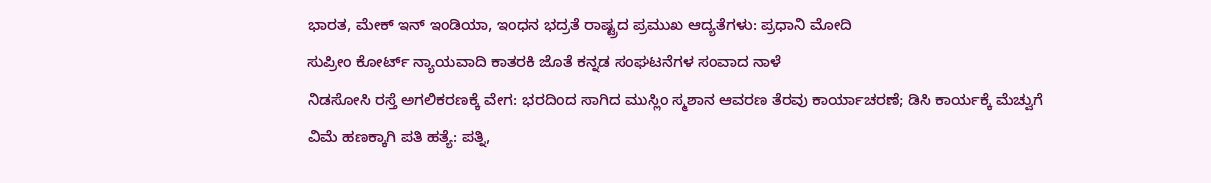ಭಾರತ, ಮೇಕ್ ಇನ್ ಇಂಡಿಯಾ, ಇಂಧನ ಭದ್ರತೆ ರಾಷ್ಟ್ರದ ಪ್ರಮುಖ ಆದ್ಯತೆಗಳು: ಪ್ರಧಾನಿ ಮೋದಿ
ಸುಪ್ರೀಂ ಕೋರ್ಟ್ ನ್ಯಾಯವಾದಿ ಕಾತರಕಿ ಜೊತೆ ಕನ್ನಡ ಸಂಘಟನೆಗಳ ಸಂವಾದ ನಾಳೆ
ನಿಡಸೋಸಿ ರಸ್ತೆ ಅಗಲಿಕರಣಕ್ಕೆ ವೇಗ: ಭರದಿಂದ ಸಾಗಿದ ಮುಸ್ಲಿಂ ಸ್ಮಶಾನ ಆವರಣ ತೆರವು ಕಾರ್ಯಾಚರಣೆ; ಡಿಸಿ ಕಾರ್ಯಕ್ಕೆ ಮೆಚ್ವುಗೆ
ವಿಮೆ ಹಣಕ್ಕಾಗಿ ಪತಿ ಹತ್ಯೆ: ಪತ್ನಿ,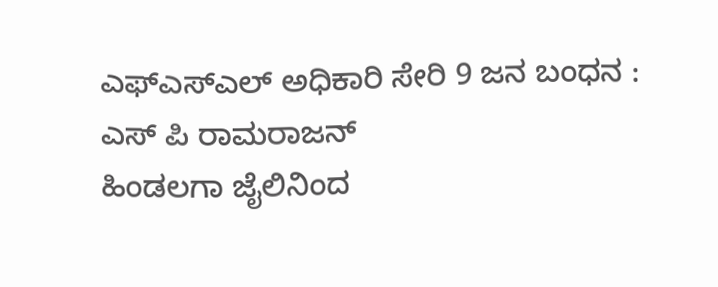ಎಫ್ಎಸ್ಎಲ್ ಅಧಿಕಾರಿ ಸೇರಿ 9 ಜನ ಬಂಧನ : ಎಸ್ ಪಿ ರಾಮರಾಜನ್
ಹಿಂಡಲಗಾ ಜೈಲಿನಿಂದ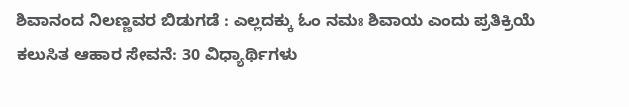ಶಿವಾನಂದ ನಿಲಣ್ಣವರ ಬಿಡುಗಡೆ : ಎಲ್ಲದಕ್ಕು ಓಂ ನಮಃ ಶಿವಾಯ ಎಂದು ಪ್ರತಿಕ್ರಿಯೆ
ಕಲುಸಿತ ಆಹಾರ ಸೇವನೆ: 30 ವಿಧ್ಯಾರ್ಥಿಗಳು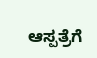ಆಸ್ಪತ್ರೆಗೆ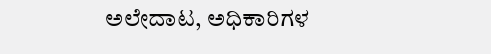ಅಲೇದಾಟ, ಅಧಿಕಾರಿಗಳ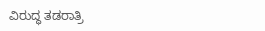ವಿರುದ್ಧ ತಡರಾತ್ರಿ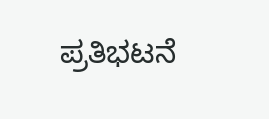ಪ್ರತಿಭಟನೆ